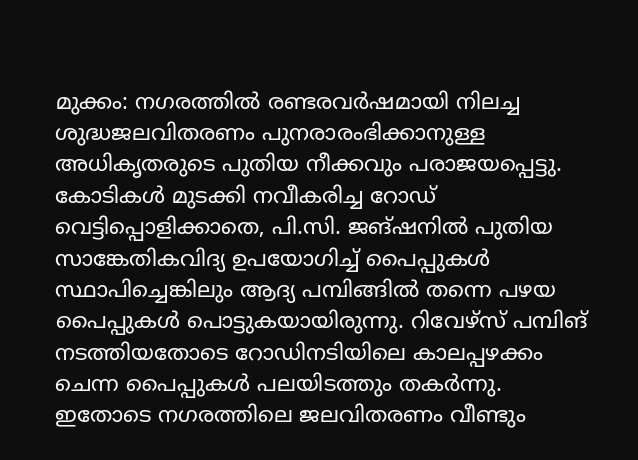മുക്കം: നഗരത്തിൽ രണ്ടരവർഷമായി നിലച്ച ശുദ്ധജലവിതരണം പുനരാരംഭിക്കാനുള്ള അധികൃതരുടെ പുതിയ നീക്കവും പരാജയപ്പെട്ടു. കോടികൾ മുടക്കി നവീകരിച്ച റോഡ് വെട്ടിപ്പൊളിക്കാതെ, പി.സി. ജങ്ഷനിൽ പുതിയ സാങ്കേതികവിദ്യ ഉപയോഗിച്ച് പൈപ്പുകൾ സ്ഥാപിച്ചെങ്കിലും ആദ്യ പമ്പിങ്ങിൽ തന്നെ പഴയ പൈപ്പുകൾ പൊട്ടുകയായിരുന്നു. റിവേഴ്സ് പമ്പിങ് നടത്തിയതോടെ റോഡിനടിയിലെ കാലപ്പഴക്കം ചെന്ന പൈപ്പുകൾ പലയിടത്തും തകർന്നു. ഇതോടെ നഗരത്തിലെ ജലവിതരണം വീണ്ടും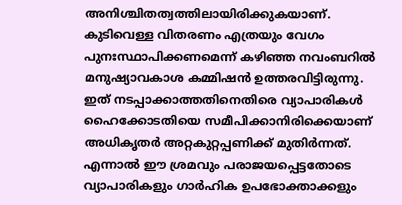അനിശ്ചിതത്വത്തിലായിരിക്കുകയാണ്.
കുടിവെള്ള വിതരണം എത്രയും വേഗം പുനഃസ്ഥാപിക്കണമെന്ന് കഴിഞ്ഞ നവംബറിൽ മനുഷ്യാവകാശ കമ്മിഷൻ ഉത്തരവിട്ടിരുന്നു. ഇത് നടപ്പാക്കാത്തതിനെതിരെ വ്യാപാരികൾ ഹൈക്കോടതിയെ സമീപിക്കാനിരിക്കെയാണ് അധികൃതർ അറ്റകുറ്റപ്പണിക്ക് മുതിർന്നത്. എന്നാൽ ഈ ശ്രമവും പരാജയപ്പെട്ടതോടെ വ്യാപാരികളും ഗാർഹിക ഉപഭോക്താക്കളും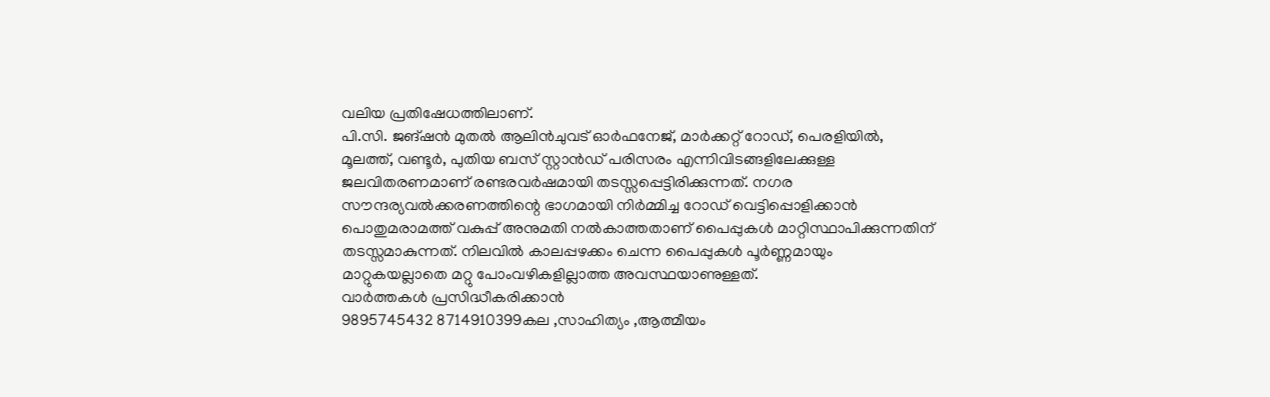വലിയ പ്രതിഷേധത്തിലാണ്.
പി.സി. ജങ്ഷൻ മുതൽ ആലിൻചുവട് ഓർഫനേജ്, മാർക്കറ്റ് റോഡ്, പെരളിയിൽ, മൂലത്ത്, വണ്ടൂർ, പുതിയ ബസ് സ്റ്റാൻഡ് പരിസരം എന്നിവിടങ്ങളിലേക്കുള്ള ജലവിതരണമാണ് രണ്ടരവർഷമായി തടസ്സപ്പെട്ടിരിക്കുന്നത്. നഗര സൗന്ദര്യവൽക്കരണത്തിന്റെ ഭാഗമായി നിർമ്മിച്ച റോഡ് വെട്ടിപ്പൊളിക്കാൻ പൊതുമരാമത്ത് വകുപ്പ് അനുമതി നൽകാത്തതാണ് പൈപ്പുകൾ മാറ്റിസ്ഥാപിക്കുന്നതിന് തടസ്സമാകുന്നത്. നിലവിൽ കാലപ്പഴക്കം ചെന്ന പൈപ്പുകൾ പൂർണ്ണമായും മാറ്റുകയല്ലാതെ മറ്റു പോംവഴികളില്ലാത്ത അവസ്ഥയാണുള്ളത്.
വാർത്തകൾ പ്രസിദ്ധീകരിക്കാൻ
9895745432 8714910399കല ,സാഹിത്യം ,ആത്മീയം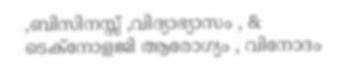,ബിസിനസ്സ് ,വിദ്യാഭ്യാസം , & ടെക്നോളജി ആരോഗ്യം , വിനോദം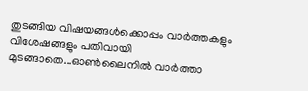തുടങ്ങിയ വിഷയങ്ങൾക്കൊപ്പം വാർത്തകളും വിശേഷങ്ങളും പതിവായി മുടങ്ങാതെ...ഓൺലൈനിൽ വാർത്താ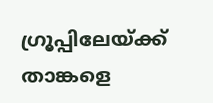ഗ്രൂപ്പിലേയ്ക്ക് താങ്കളെ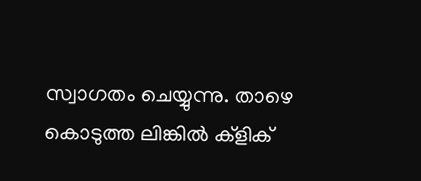സ്വാഗതം ചെയ്യുന്നു. താഴെ കൊടുത്ത ലിങ്കിൽ ക്ളിക്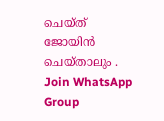ചെയ്ത് ജോയിൻ ചെയ്താലും .
Join WhatsApp Group